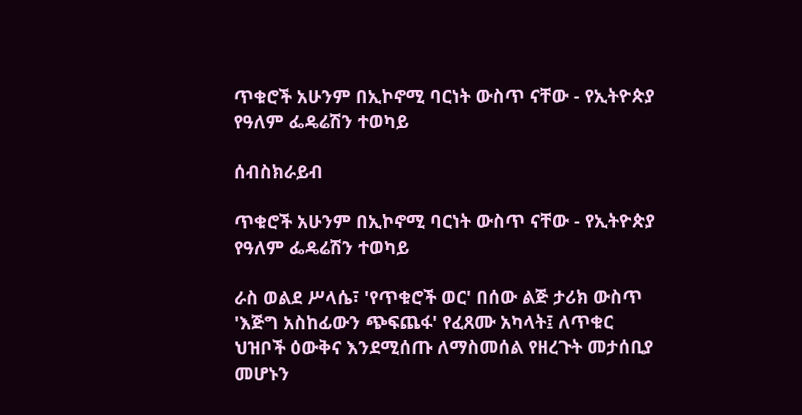ጥቁሮች አሁንም በኢኮኖሚ ባርነት ውስጥ ናቸው - የኢትዮጵያ የዓለም ፌዴሬሽን ተወካይ

ሰብስክራይብ

ጥቁሮች አሁንም በኢኮኖሚ ባርነት ውስጥ ናቸው - የኢትዮጵያ የዓለም ፌዴሬሽን ተወካይ

ራስ ወልደ ሥላሴ፣ 'የጥቁሮች ወር' በሰው ልጅ ታሪክ ውስጥ 'እጅግ አስከፊውን ጭፍጨፋ' የፈጸሙ አካላት፤ ለጥቁር ህዝቦች ዕውቅና እንደሚሰጡ ለማስመሰል የዘረጉት መታሰቢያ መሆኑን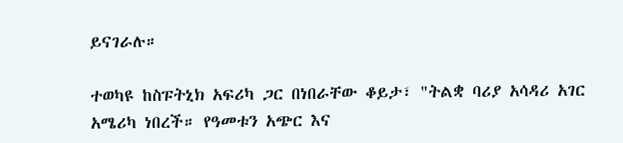ይናገራሉ።

ተወካዩ ከስፑትኒክ አፍሪካ ጋር በነበራቸው ቆይታ፣ "ትልቋ ባሪያ አሳዳሪ አገር አሜሪካ ነበረች። የዓመቱን አጭር እና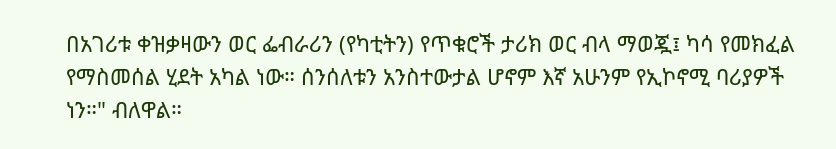በአገሪቱ ቀዝቃዛውን ወር ፌብራሪን (የካቲትን) የጥቁሮች ታሪክ ወር ብላ ማወጇ፤ ካሳ የመክፈል የማስመሰል ሂደት አካል ነው። ሰንሰለቱን አንስተውታል ሆኖም እኛ አሁንም የኢኮኖሚ ባሪያዎች ነን።" ብለዋል።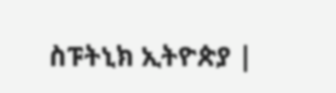ስፑትኒክ ኢትዮጵያ |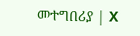መተግበሪያ | X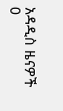አዳዲስ ዜናዎች
0